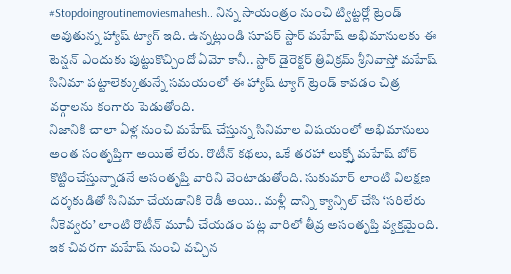#Stopdoingroutinemoviesmahesh.. నిన్న సాయంత్రం నుంచి ట్విట్టర్లో ట్రెండ్ అవుతున్న హ్యాష్ ట్యాగ్ ఇది. ఉన్నట్లుండి సూపర్ స్టార్ మహేష్ అభిమానులకు ఈ టెన్షన్ ఎందుకు పుట్టుకొచ్చిందో ఏమో కానీ.. స్టార్ డైరెక్టర్ త్రివిక్రమ్ శ్రీనివాస్తో మహేష్ సినిమా పట్టాలెక్కుతున్నే సమయంలో ఈ హ్యాష్ ట్యాగ్ ట్రెండ్ కావడం చిత్ర వర్గాలను కంగారు పెడుతోంది.
నిజానికి చాలా ఏళ్ల నుంచి మహేష్ చేస్తున్న సినిమాల విషయంలో అభిమానులు అంత సంతృప్తిగా అయితే లేరు. రొటీన్ కథలు, ఒకే తరహా లుక్స్తో మహేష్ బోర్ కొట్టించేస్తున్నాడనే అసంతృప్తి వారిని వెంటాడుతోంది. సుకుమార్ లాంటి విలక్షణ దర్శకుడితో సినిమా చేయడానికి రెడీ అయి.. మళ్లీ దాన్ని క్యాన్సిల్ చేసి ‘సరిలేరు నీకెవ్వరు’ లాంటి రొటీన్ మూవీ చేయడం పట్ల వారిలో తీవ్ర అసంతృప్తి వ్యక్తమైంది. ఇక చివరగా మహేష్ నుంచి వచ్చిన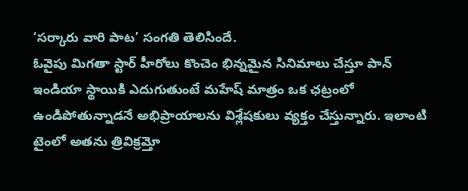‘సర్కారు వారి పాట’ సంగతి తెలిసిందే.
ఓవైపు మిగతా స్టార్ హీరోలు కొంచెం భిన్నమైన సినిమాలు చేస్తూ పాన్ ఇండియా స్థాయికి ఎదుగుతుంటే మహేష్ మాత్రం ఒక ఛట్రంలో ఉండిపోతున్నాడనే అభిప్రాయాలను విశ్లేషకులు వ్యక్తం చేస్తున్నారు. ఇలాంటి టైంలో అతను త్రివిక్రమ్తో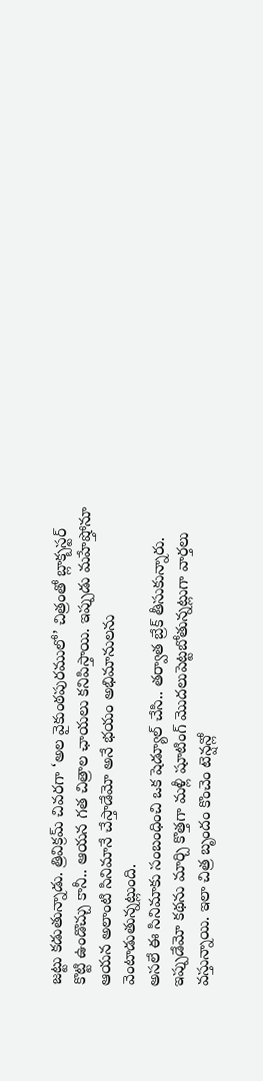జట్టు కడుతున్నాడు. త్రివిక్రమ్ చివరగా ‘అల వైకుంఠపురములో’ చిత్రంతో బ్లాక్బస్టర్ కొట్టి ఉండొచ్చు కానీ.. ఆయన గత చిత్రాల ఛాయలు కనిపిస్తాయి. ఇప్పుడు మహేష్తోనూ ఆయన అలాంటి సినిమానే చేస్తాడేమో అనే భయం అభిమానులను వెంటాడుతున్నట్లుంది.
అసలే ఈ సినిమాకు సంబంధించి ఒక షెడ్యూల్ చేసి.. తర్వాత బ్రేక్ తీసుకున్నారు. ఇప్పుడేమో కథను మార్చి కొత్తగా మళ్లీ షూటింగ్ మొదలుపెట్టబోతున్నట్లుగా వార్తలు వస్తున్నాయి. ఇలా చిత్ర బృందం కొంచెం టెన్షన్లో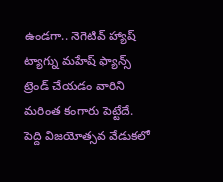ఉండగా.. నెగెటివ్ హ్యాష్ ట్యాగ్ను మహేష్ ఫ్యాన్స్ ట్రెండ్ చేయడం వారిని మరింత కంగారు పెట్టేదే.
పెద్ది విజయోత్సవ వేడుకలో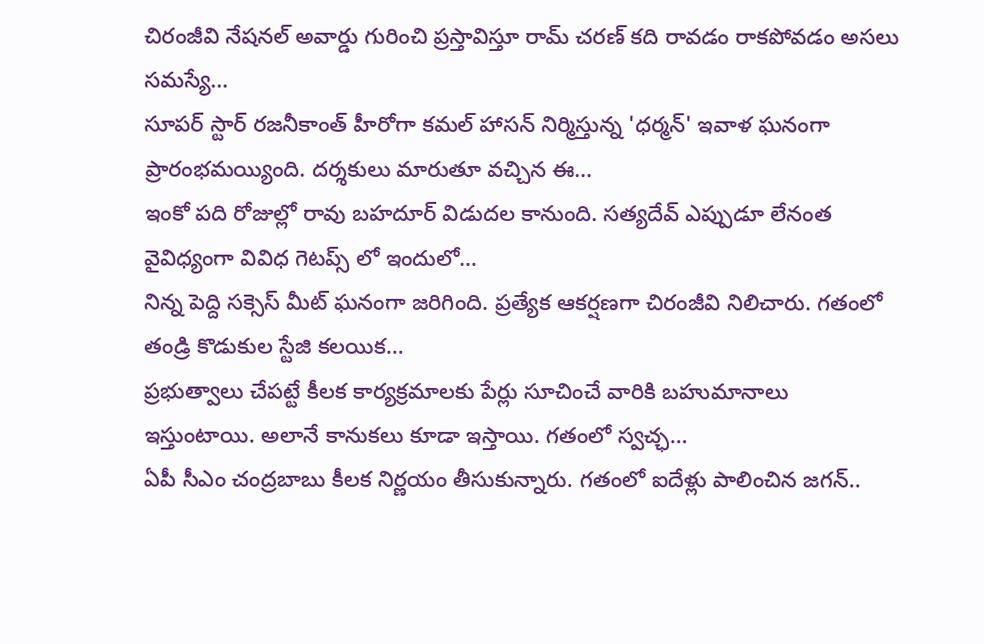చిరంజీవి నేషనల్ అవార్డు గురించి ప్రస్తావిస్తూ రామ్ చరణ్ కది రావడం రాకపోవడం అసలు సమస్యే…
సూపర్ స్టార్ రజనీకాంత్ హీరోగా కమల్ హాసన్ నిర్మిస్తున్న 'ధర్మన్' ఇవాళ ఘనంగా ప్రారంభమయ్యింది. దర్శకులు మారుతూ వచ్చిన ఈ…
ఇంకో పది రోజుల్లో రావు బహదూర్ విడుదల కానుంది. సత్యదేవ్ ఎప్పుడూ లేనంత వైవిధ్యంగా వివిధ గెటప్స్ లో ఇందులో…
నిన్న పెద్ది సక్సెస్ మీట్ ఘనంగా జరిగింది. ప్రత్యేక ఆకర్షణగా చిరంజీవి నిలిచారు. గతంలో తండ్రి కొడుకుల స్టేజి కలయిక…
ప్రభుత్వాలు చేపట్టే కీలక కార్యక్రమాలకు పేర్లు సూచించే వారికి బహుమానాలు ఇస్తుంటాయి. అలానే కానుకలు కూడా ఇస్తాయి. గతంలో స్వచ్ఛ…
ఏపీ సీఎం చంద్రబాబు కీలక నిర్ణయం తీసుకున్నారు. గతంలో ఐదేళ్లు పాలించిన జగన్..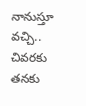నానుస్తూ వచ్చి.. చివరకు తనకు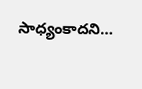సాధ్యంకాదని…